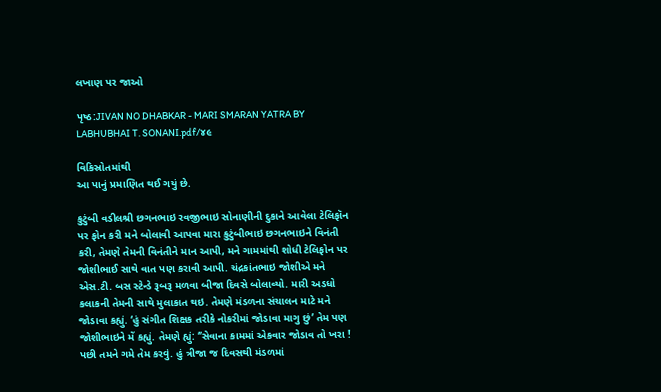લખાણ પર જાઓ

પૃષ્ઠ:JIVAN NO DHABKAR - MARI SMARAN YATRA BY LABHUBHAI T. SONANI.pdf/૪૯

વિકિસ્રોતમાંથી
આ પાનું પ્રમાણિત થઈ ગયું છે.

કુટુંબી વડીલશ્રી છગનભાઇ રવજીભાઇ સોનાણીની દુકાને આવેલા ટેલિફૉન પર ફોન કરી મને બોલાવી આપવા મારા કુટુંબીભાઇ છગનભાઇને વિનંતી કરી, તેમણે તેમની વિનંતીને માન આપી, મને ગામમાંથી શોધી ટેલિફોન પર જોશીભાઈ સાથે વાત પણ કરાવી આપી. ચંદ્રકાંતભાઇ જોશીએ મને એસ.ટી. બસ સ્ટેન્ડે રૂબરૂ મળવા બીજા દિવસે બોલાવ્યો. મારી અડધો કલાકની તેમની સાથે મુલાકાત થઇ. તેમણે મંડળના સંચાલન માટે મને જોડાવા કહ્યું. ‘હું સંગીત શિક્ષક તરીકે નોકરીમાં જોડાવા માગુ છું’ તેમ પણ જોશીભાઇને મેં કહ્યું. તેમણે હ્યું: ‘’સેવાના કામમાં એકવાર જોડાવ તો ખરા ! પછી તમને ગમે તેમ કરવું. હું ત્રીજા જ દિવસથી મંડળમાં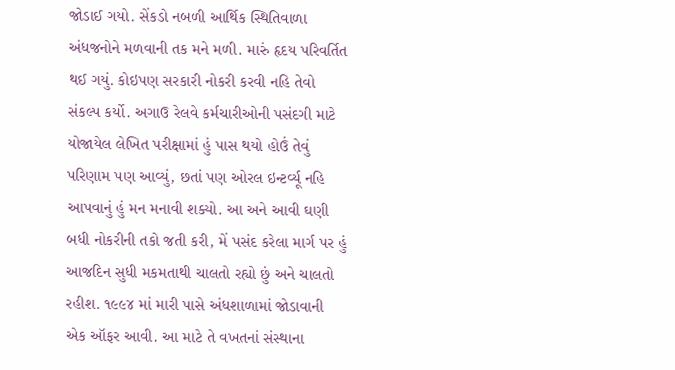જોડાઈ ગયો. સેંકડો નબળી આર્થિક સ્થિતિવાળા અંધજનોને મળવાની તક મને મળી. મારું હૃદય પરિવર્તિત થઈ ગયું. કોઇપણ સરકારી નોકરી કરવી નહિ તેવો સંકલ્પ કર્યો. અગાઉ રેલવે કર્મચારીઓની પસંદગી માટે યોજાયેલ લેખિત પરીક્ષામાં હું પાસ થયો હોઉં તેવું પરિણામ પણ આવ્યું, છતાં પણ ઓરલ ઇન્ટર્વ્યૂ નહિ આપવાનું હું મન મનાવી શક્યો. આ અને આવી ઘણી બધી નોકરીની તકો જતી કરી, મેં પસંદ કરેલા માર્ગ પર હું આજદિન સુધી મકમતાથી ચાલતો રહ્યો છું અને ચાલતો રહીશ. ૧૯૯૪ માં મારી પાસે અંધશાળામાં જોડાવાની એક ઑફર આવી. આ માટે તે વખતનાં સંસ્થાના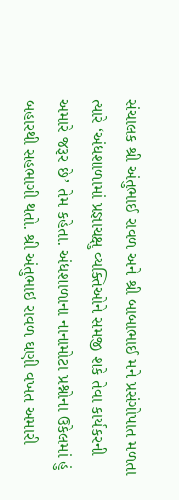સંચાલક શ્રી અંતુભાઈ રાવળ અને શ્રી બાબાભાઈ મને પ્રસંગોપાત મળતા ત્યારે ‘અંધશાળામાં પ્રજ્ઞાચક્ષુ વ્યક્તિઓને સમજી શકે તેવા કાર્યકરની અમારે જરૂર છે’ તેમ કહેતા. અંધશાળાના નાનામોટા પ્રશ્નોના ઉકેલમાં હું બહારથી સહભાગી થતો. શ્રી અંતુભાઇ રાવળ ઘણી વખત અમારી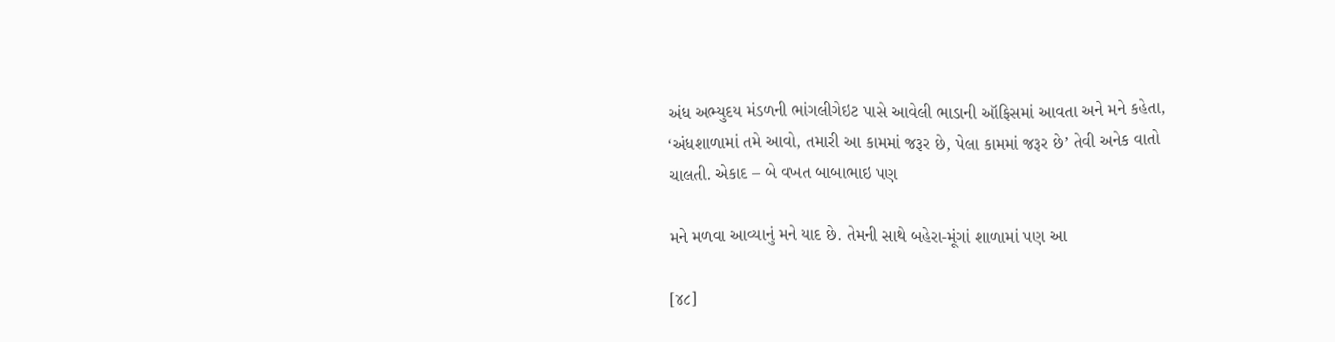અંધ અભ્યુદય મંડળની ભાંગલીગેઇટ પાસે આવેલી ભાડાની ઑફિસમાં આવતા અને મને કહેતા, ‘અંધશાળામાં તમે આવો, તમારી આ કામમાં જરૂર છે, પેલા કામમાં જરૂર છે’ તેવી અનેક વાતો ચાલતી. એકાદ – બે વખત બાબાભાઇ પણ

મને મળવા આવ્યાનું મને યાદ છે. તેમની સાથે બહેરા-મૂંગાં શાળામાં પણ આ

[૪૮]